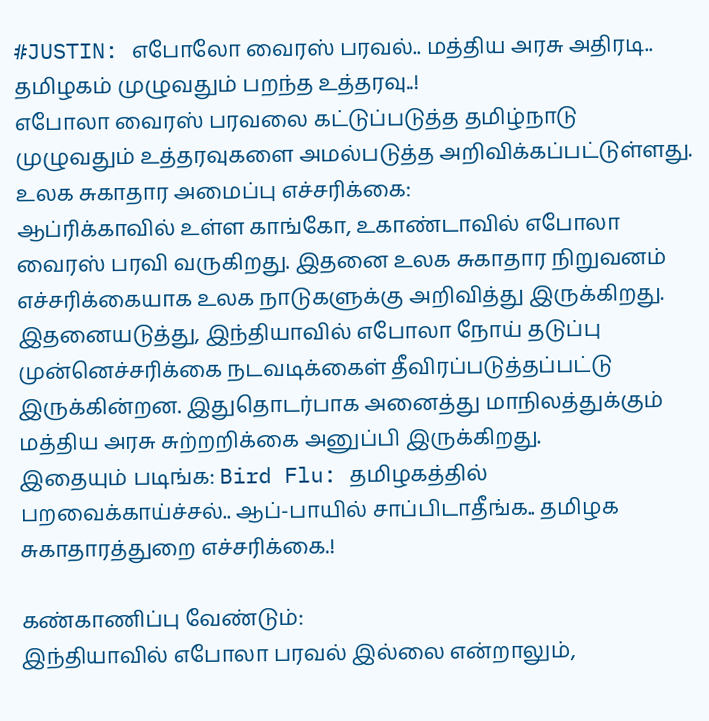#JUSTIN: எபோலோ வைரஸ் பரவல்.. மத்திய அரசு அதிரடி.. தமிழகம் முழுவதும் பறந்த உத்தரவு..!
எபோலா வைரஸ் பரவலை கட்டுப்படுத்த தமிழ்நாடு முழுவதும் உத்தரவுகளை அமல்படுத்த அறிவிக்கப்பட்டுள்ளது.
உலக சுகாதார அமைப்பு எச்சரிக்கை:
ஆப்ரிக்காவில் உள்ள காங்கோ, உகாண்டாவில் எபோலா வைரஸ் பரவி வருகிறது. இதனை உலக சுகாதார நிறுவனம் எச்சரிக்கையாக உலக நாடுகளுக்கு அறிவித்து இருக்கிறது. இதனையடுத்து, இந்தியாவில் எபோலா நோய் தடுப்பு முன்னெச்சரிக்கை நடவடிக்கைள் தீவிரப்படுத்தப்பட்டு இருக்கின்றன. இதுதொடர்பாக அனைத்து மாநிலத்துக்கும் மத்திய அரசு சுற்றறிக்கை அனுப்பி இருக்கிறது.
இதையும் படிங்க: Bird Flu: தமிழகத்தில் பறவைக்காய்ச்சல்.. ஆப்-பாயில் சாப்பிடாதீங்க.. தமிழக சுகாதாரத்துறை எச்சரிக்கை.!

கண்காணிப்பு வேண்டும்:
இந்தியாவில் எபோலா பரவல் இல்லை என்றாலும்,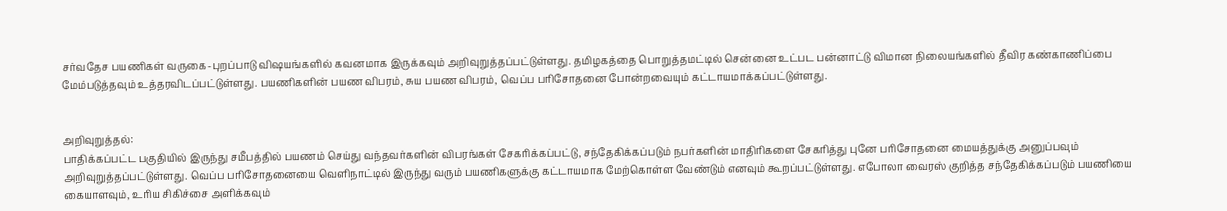சர்வதேச பயணிகள் வருகை-புறப்பாடு விஷயங்களில் கவனமாக இருக்கவும் அறிவுறுத்தப்பட்டுள்ளது. தமிழகத்தை பொறுத்தமட்டில் சென்னை உட்பட பன்னாட்டு விமான நிலையங்களில் தீவிர கண்காணிப்பை மேம்படுத்தவும் உத்தரவிடப்பட்டுள்ளது. பயணிகளின் பயண விபரம், சுய பயண விபரம், வெப்ப பரிசோதனை போன்றவையும் கட்டாயமாக்கப்பட்டுள்ளது.


அறிவுறுத்தல்:
பாதிக்கப்பட்ட பகுதியில் இருந்து சமீபத்தில் பயணம் செய்து வந்தவர்களின் விபரங்கள் சேகரிக்கப்பட்டு, சந்தேகிக்கப்படும் நபர்களின் மாதிரிகளை சேகரித்து புனே பரிசோதனை மையத்துக்கு அனுப்பவும் அறிவுறுத்தப்பட்டுள்ளது. வெப்ப பரிசோதனையை வெளிநாட்டில் இருந்து வரும் பயணிகளுக்கு கட்டாயமாக மேற்கொள்ள வேண்டும் எனவும் கூறப்பட்டுள்ளது. எபோலா வைரஸ் குறித்த சந்தேகிக்கப்படும் பயணியை கையாளவும், உரிய சிகிச்சை அளிக்கவும்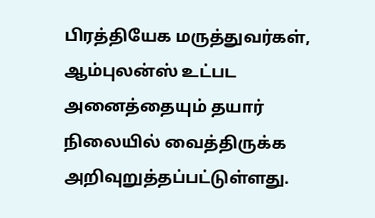பிரத்தியேக மருத்துவர்கள், ஆம்புலன்ஸ் உட்பட அனைத்தையும் தயார் நிலையில் வைத்திருக்க அறிவுறுத்தப்பட்டுள்ளது.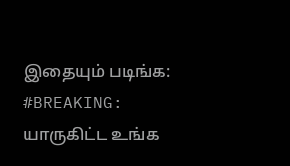இதையும் படிங்க: #BREAKING: யாருகிட்ட உங்க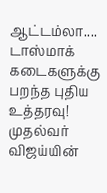ஆட்டம்லா.... டாஸ்மாக் கடைகளுக்கு பறந்த புதிய உத்தரவு! முதல்வர் விஜய்யின்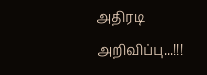அதிரடி அறிவிப்பு...!!!